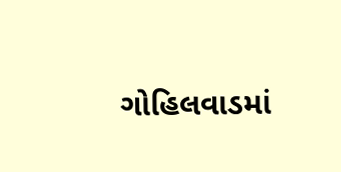ગોહિલવાડમાં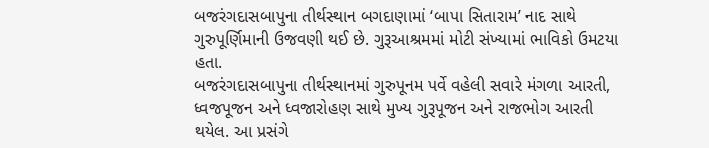બજરંગદાસબાપુના તીર્થસ્થાન બગદાણામાં ‘બાપા સિતારામ’ નાદ સાથે ગુરુપૂર્ણિમાની ઉજવણી થઈ છે. ગુરૂઆશ્રમમાં મોટી સંખ્યામાં ભાવિકો ઉમટયા હતા.
બજરંગદાસબાપુના તીર્થસ્થાનમાં ગુરુપૂનમ પર્વે વહેલી સવારે મંગળા આરતી, ધ્વજપૂજન અને ધ્વજારોહણ સાથે મુખ્ય ગુરૂપૂજન અને રાજભોગ આરતી થયેલ. આ પ્રસંગે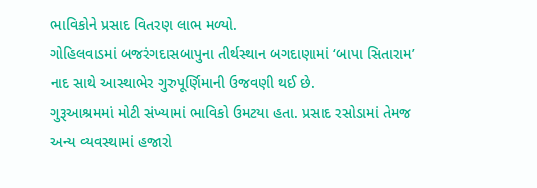ભાવિકોને પ્રસાદ વિતરણ લાભ મળ્યો.
ગોહિલવાડમાં બજરંગદાસબાપુના તીર્થસ્થાન બગદાણામાં ‘બાપા સિતારામ’ નાદ સાથે આસ્થાભેર ગુરુપૂર્ણિમાની ઉજવણી થઈ છે.
ગુરૂઆશ્રમમાં મોટી સંખ્યામાં ભાવિકો ઉમટયા હતા. પ્રસાદ રસોડામાં તેમજ અન્ય વ્યવસ્થામાં હજારો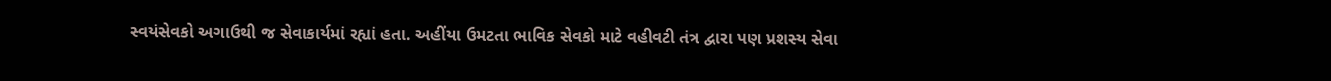સ્વયંસેવકો અગાઉથી જ સેવાકાર્યમાં રહ્યાં હતા. અહીંયા ઉમટતા ભાવિક સેવકો માટે વહીવટી તંત્ર દ્વારા પણ પ્રશસ્ય સેવા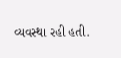વ્યવસ્થા રહી હતી.